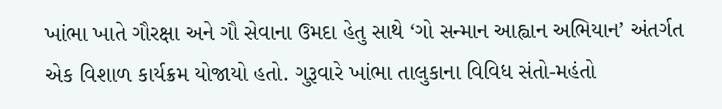ખાંભા ખાતે ગૌરક્ષા અને ગૌ સેવાના ઉમદા હેતુ સાથે ‘ગો સન્માન આહ્વાન અભિયાન’ અંતર્ગત એક વિશાળ કાર્યક્રમ યોજાયો હતો. ગુરૂવારે ખાંભા તાલુકાના વિવિધ સંતો-મહંતો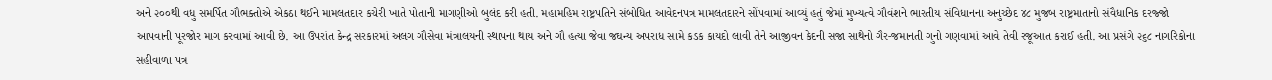અને ૨૦૦થી વધુ સમર્પિત ગૌભક્તોએ એકઠા થઈને મામલતદાર કચેરી ખાતે પોતાની માગણીઓ બુલંદ કરી હતી. મહામહિમ રાષ્ટ્રપતિને સંબોધિત આવેદનપત્ર મામલતદારને સોંપવામાં આવ્યું હતું જેમાં મુખ્યત્વે ગૌવંશને ભારતીય સંવિધાનના અનુચ્છેદ ૪૮ મુજબ રાષ્ટ્રમાતાનો સંવૈધાનિક દરજ્જો આપવાની પૂરજોર માગ કરવામાં આવી છે. આ ઉપરાંત કેન્દ્ર સરકારમાં અલગ ગૌસેવા મંત્રાલયની સ્થાપના થાય અને ગૌ હત્યા જેવા જઘન્ય અપરાધ સામે કડક કાયદો લાવી તેને આજીવન કેદની સજા સાથેનો ગૈર-જમાનતી ગુનો ગણવામાં આવે તેવી રજૂઆત કરાઈ હતી. આ પ્રસંગે ૨૬૮ નાગરિકોના સહીવાળા પત્ર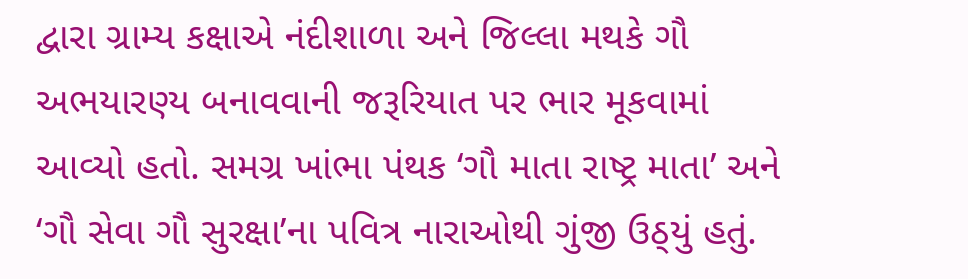દ્વારા ગ્રામ્ય કક્ષાએ નંદીશાળા અને જિલ્લા મથકે ગૌ અભયારણ્ય બનાવવાની જરૂરિયાત પર ભાર મૂકવામાં આવ્યો હતો. સમગ્ર ખાંભા પંથક ‘ગૌ માતા રાષ્ટ્ર માતા’ અને ‘ગૌ સેવા ગૌ સુરક્ષા’ના પવિત્ર નારાઓથી ગુંજી ઉઠ્‌યું હતું.